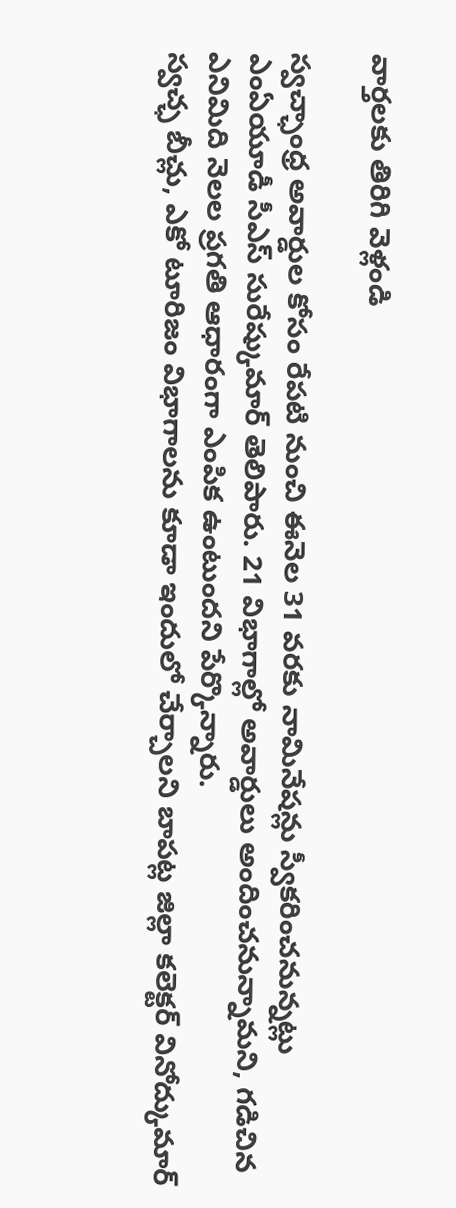వార్తలకు తిరిగి వెళ్లండి

స్వచ్ఛాంధ్ర అవార్డుల కోసం రేపటి నుంచి ఈనెల 31 వరకు నామినేషన్లు స్వీకరించనున్నట్లు ఎంఏయూడీ సీఎస్ సురేష్కుమార్ తెలిపారు. 21 విభాగాల్లో అవార్డులు అందించనున్నామని, గడిచిన ఎనిమిది నెలల ప్రగతి ఆధారంగా ఎంపిక ఉంటుందని పేర్కొన్నారు.
స్వచ్ఛ బీచ్లు, ఎకో టూరిజం విభాగాలను కూడా ఇందులో చేర్చాలని బాపట్ల జిల్లా కలెక్టర్ వినోద్కుమార్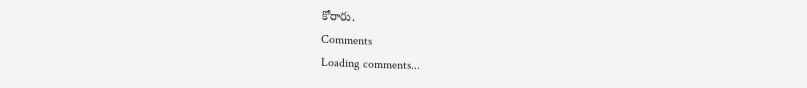కోరారు.
Comments
Loading comments...